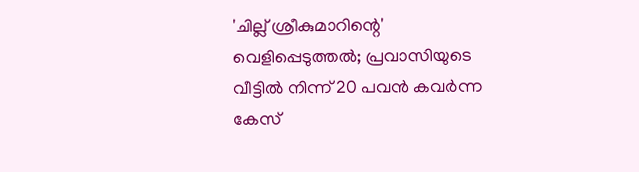'ചില്ല് ശ്രീകുമാറിന്റെ' വെളിപ്പെടുത്തൽ; പ്രവാസിയുടെ വീട്ടിൽ നിന്ന് 20 പവൻ കവർന്ന കേസ്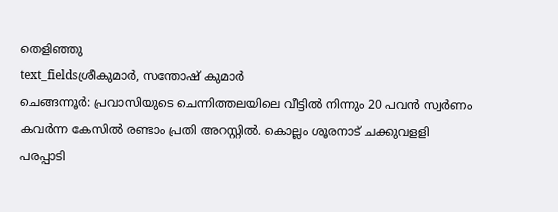തെളിഞ്ഞു
text_fieldsശ്രീകുമാർ, സന്തോഷ് കുമാർ
ചെങ്ങന്നൂർ: പ്രവാസിയുടെ ചെന്നിത്തലയിലെ വീട്ടിൽ നിന്നും 20 പവൻ സ്വർണം കവർന്ന കേസിൽ രണ്ടാം പ്രതി അറസ്റ്റിൽ. കൊല്ലം ശൂരനാട് ചക്കുവളളി പരപ്പാടി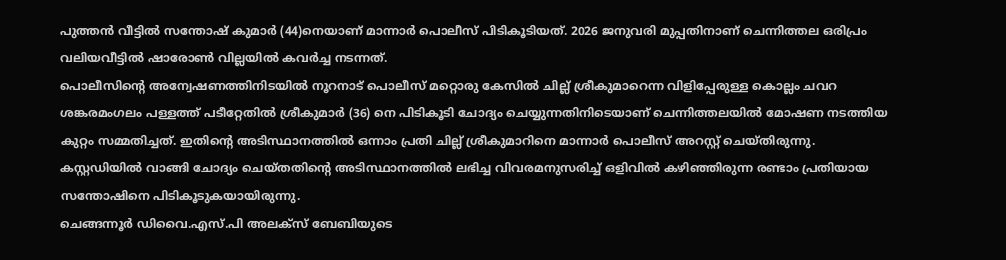പുത്തൻ വീട്ടിൽ സന്തോഷ് കുമാർ (44)നെയാണ് മാന്നാർ പൊലീസ് പിടികൂടിയത്. 2026 ജനുവരി മുപ്പതിനാണ് ചെന്നിത്തല ഒരിപ്രം വലിയവീട്ടിൽ ഷാരോൺ വില്ലയിൽ കവർച്ച നടന്നത്.
പൊലീസിന്റെ അന്വേഷണത്തിനിടയിൽ നൂറനാട് പൊലീസ് മറ്റൊരു കേസിൽ ചില്ല് ശ്രീകുമാറെന്ന വിളിപ്പേരുള്ള കൊല്ലം ചവറ ശങ്കരമംഗലം പള്ളത്ത് പടീറ്റേതിൽ ശ്രീകുമാർ (36) നെ പിടികൂടി ചോദ്യം ചെയ്യുന്നതിനിടെയാണ് ചെന്നിത്തലയിൽ മോഷണ നടത്തിയ കുറ്റം സമ്മതിച്ചത്. ഇതിന്റെ അടിസ്ഥാനത്തിൽ ഒന്നാം പ്രതി ചില്ല് ശ്രീകുമാറിനെ മാന്നാർ പൊലീസ് അറസ്റ്റ് ചെയ്തിരുന്നു. കസ്റ്റഡിയിൽ വാങ്ങി ചോദ്യം ചെയ്തതിന്റെ അടിസ്ഥാനത്തിൽ ലഭിച്ച വിവരമനുസരിച്ച് ഒളിവിൽ കഴിഞ്ഞിരുന്ന രണ്ടാം പ്രതിയായ സന്തോഷിനെ പിടികൂടുകയായിരുന്നു.
ചെങ്ങന്നൂർ ഡിവൈ.എസ്.പി അലക്സ് ബേബിയുടെ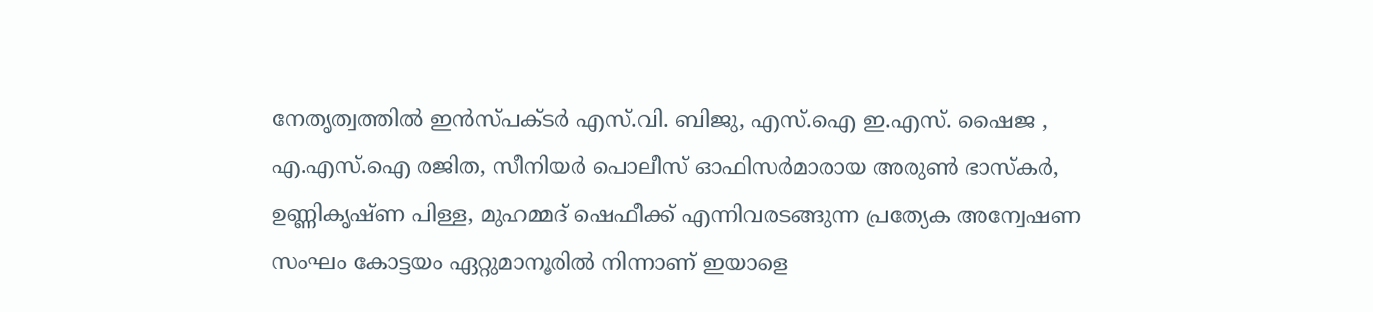നേതൃത്വത്തിൽ ഇൻസ്പക്ടർ എസ്.വി. ബിജു, എസ്.ഐ ഇ.എസ്. ഷൈജ , എ.എസ്.ഐ രജിത, സീനിയർ പൊലീസ് ഓഫിസർമാരായ അരുൺ ഭാസ്കർ, ഉണ്ണികൃഷ്ണ പിള്ള, മുഹമ്മദ് ഷെഫീക്ക് എന്നിവരടങ്ങുന്ന പ്രത്യേക അന്വേഷണ സംഘം കോട്ടയം ഏറ്റുമാനൂരിൽ നിന്നാണ് ഇയാളെ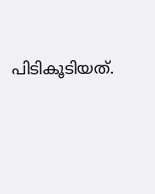പിടികൂടിയത്.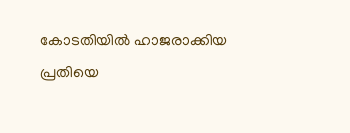കോടതിയിൽ ഹാജരാക്കിയ പ്രതിയെ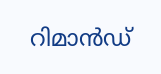റിമാൻഡ്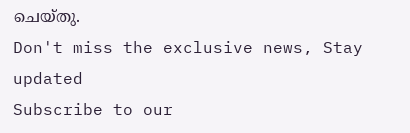ചെയ്തു.
Don't miss the exclusive news, Stay updated
Subscribe to our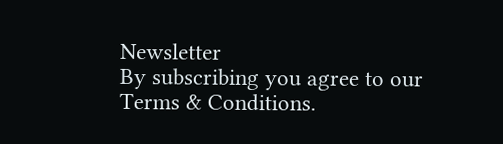Newsletter
By subscribing you agree to our Terms & Conditions.